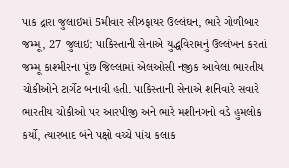પાક દ્રારા જુલાઇમાં 5મીવાર સીઝફાયર ઉલ્લંઘન, ભારે ગોળીબાર
જમ્મૂ, 27 જુલાઇ: પાકિસ્તાની સેનાએ યુદ્ધવિરામનું ઉલ્લંખન કરતાં જમ્મૂ કાશ્મીરના પૂંછ જિલ્લામાં એલઓસી નજીક આવેલા ભારતીય ચોકીઓને ટાર્ગેટ બનાવી હતી. પાકિસ્તાની સેનાએ શનિવારે સવારે ભારતીય ચોકીઓ પર આરપીજી અને ભારે મશીનગનો વડે હુમલોક કર્યો, ત્યારબાદ બંને પક્ષો વચ્ચે પાંચ કલાક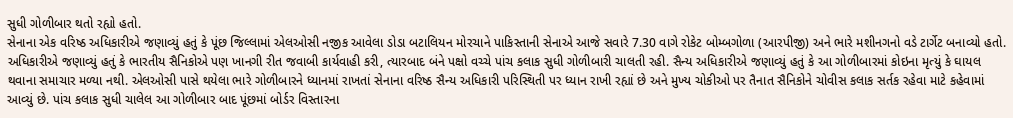સુધી ગોળીબાર થતો રહ્યો હતો.
સેનાના એક વરિષ્ઠ અધિકારીએ જણાવ્યું હતું કે પૂંછ જિલ્લામાં એલઓસી નજીક આવેલા ડોડા બટાલિયન મોરચાને પાકિસ્તાની સેનાએ આજે સવારે 7.30 વાગે રોકેટ બોમ્બગોળા (આરપીજી) અને ભારે મશીનગનો વડે ટાર્ગેટ બનાવ્યો હતો.
અધિકારીએ જણાવ્યું હતું કે ભારતીય સૈનિકોએ પણ ખાનગી રીત જવાબી કાર્યવાહી કરી, ત્યારબાદ બંને પક્ષો વચ્ચે પાંચ કલાક સુધી ગોળીબારી ચાલતી રહી. સૈન્ય અધિકારીએ જણાવ્યું હતું કે આ ગોળીબારમાં કોઇના મૃત્યું કે ઘાયલ થવાના સમાચાર મળ્યા નથી. એલઓસી પાસે થયેલા ભારે ગોળીબારને ધ્યાનમાં રાખતાં સેનાના વરિષ્ઠ સૈન્ય અધિકારી પરિસ્થિતી પર ધ્યાન રાખી રહ્યાં છે અને મુખ્ય ચોકીઓ પર તૈનાત સૈનિકોને ચોવીસ કલાક સર્તક રહેવા માટે કહેવામાં આવ્યું છે. પાંચ કલાક સુધી ચાલેલ આ ગોળીબાર બાદ પૂંછમાં બોર્ડર વિસ્તારના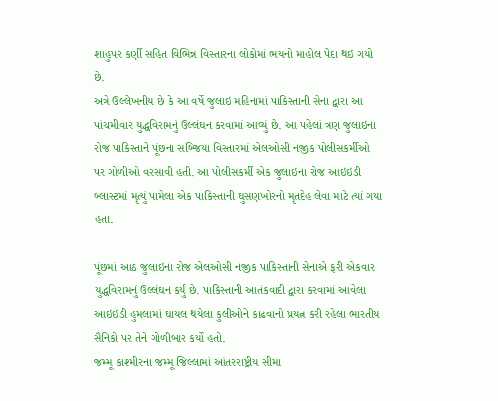શાહુપર કર્ણી સહિત વિભિન્ન વિસ્તારના લોકોમાં ભયનો માહોલ પેદા થઇ ગયો છે.
અત્રે ઉલ્લેખનીય છે કે આ વર્ષે જુલાઇ મહિનામાં પાકિસ્તાની સેના દ્વારા આ પાંચમીવાર યુદ્ધવિરામનું ઉલ્લંઘન કરવામાં આવ્યું છે. આ પહેલાં ત્રણ જુલાઇના રોજ પાકિસ્તાને પૂંછના સબ્જિયા વિસ્તારમાં એલઓસી નજીક પોલીસકર્મીઓ પર ગોળીઓ વરસાવી હતી. આ પોલીસકર્મી એક જુલાઇના રોજ આઇઇડી બ્લાસ્ટમાં મૃત્યું પામેલા એક પાકિસ્તાની ઘુસણખોરનો મૃતદેહ લેવા માટે ત્યાં ગયા હતા.

પૂંછમાં આઠ જુલાઇના રોજ એલઓસી નજીક પાકિસ્તાની સેનાએ ફરી એકવાર યુદ્ધવિરામનું ઉલ્લંઘન કર્યું છે. પાકિસ્તાની આતંકવાદી દ્વારા કરવામાં આવેલા આઇઇડી હુમલામાં ઘાયલ થયેલા કુલીઓને કાઢવાનો પ્રયત્ન કરી રહેલા ભારતીય સૈનિકો પર તેને ગોળીબાર કર્યો હતો.
જમ્મૂ કાશ્મીરના જમ્મૂ જિલ્લામાં આંતરરાષ્ટ્રીય સીમા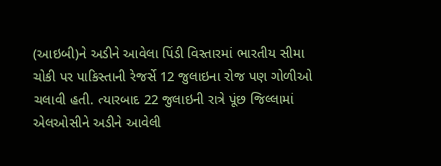(આઇબી)ને અડીને આવેલા પિંડી વિસ્તારમાં ભારતીય સીમા ચોકી પર પાકિસ્તાની રેજર્સે 12 જુલાઇના રોજ પણ ગોળીઓ ચલાવી હતી. ત્યારબાદ 22 જુલાઇની રાત્રે પૂંછ જિલ્લામાં એલઓસીને અડીને આવેલી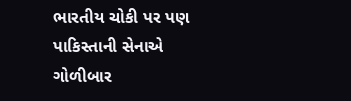ભારતીય ચોકી પર પણ પાકિસ્તાની સેનાએ ગોળીબાર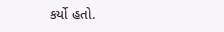કર્યો હતો.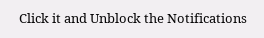Click it and Unblock the Notifications